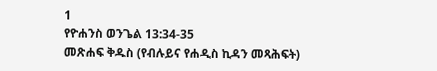1
የዮሐንስ ወንጌል 13:34-35
መጽሐፍ ቅዱስ (የብሉይና የሐዲስ ኪዳን መጻሕፍት)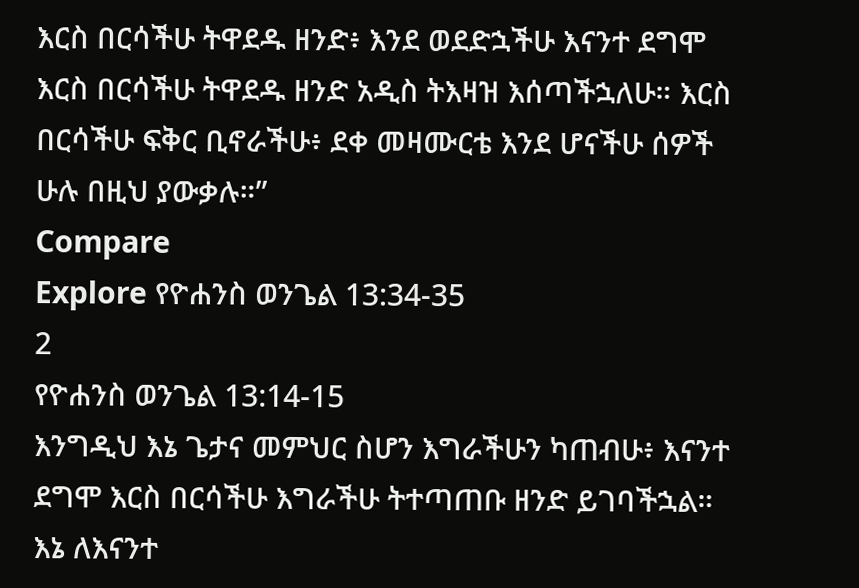እርስ በርሳችሁ ትዋደዱ ዘንድ፥ እንደ ወደድኋችሁ እናንተ ደግሞ እርስ በርሳችሁ ትዋደዱ ዘንድ አዲስ ትእዛዝ እሰጣችኋለሁ። እርስ በርሳችሁ ፍቅር ቢኖራችሁ፥ ደቀ መዛሙርቴ እንደ ሆናችሁ ሰዎች ሁሉ በዚህ ያውቃሉ።”
Compare
Explore የዮሐንስ ወንጌል 13:34-35
2
የዮሐንስ ወንጌል 13:14-15
እንግዲህ እኔ ጌታና መምህር ስሆን እግራችሁን ካጠብሁ፥ እናንተ ደግሞ እርስ በርሳችሁ እግራችሁ ትተጣጠቡ ዘንድ ይገባችኋል። እኔ ለእናንተ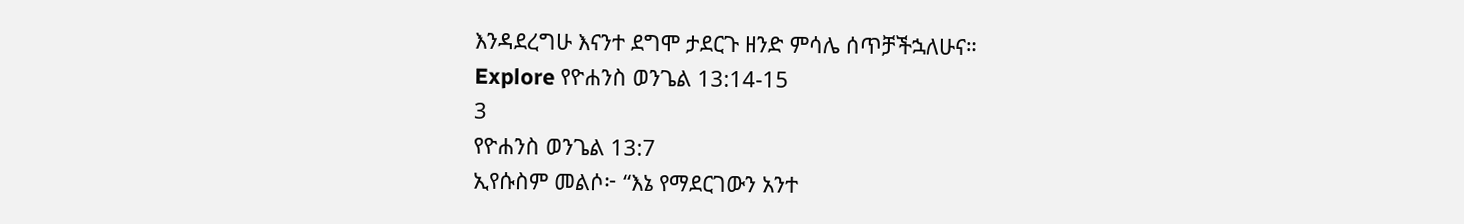እንዳደረግሁ እናንተ ደግሞ ታደርጉ ዘንድ ምሳሌ ሰጥቻችኋለሁና።
Explore የዮሐንስ ወንጌል 13:14-15
3
የዮሐንስ ወንጌል 13:7
ኢየሱስም መልሶ፦ “እኔ የማደርገውን አንተ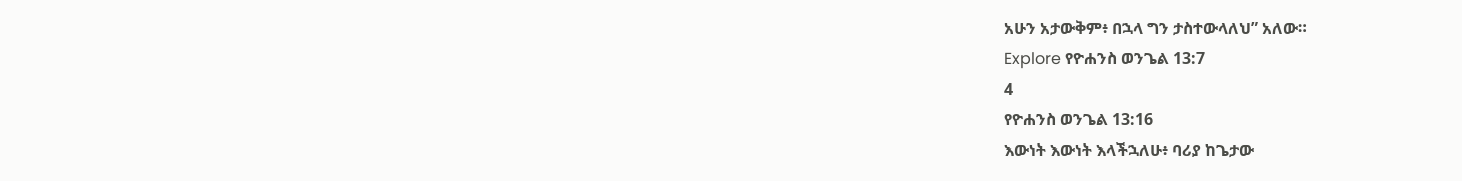አሁን አታውቅም፥ በኋላ ግን ታስተውላለህ” አለው።
Explore የዮሐንስ ወንጌል 13:7
4
የዮሐንስ ወንጌል 13:16
እውነት እውነት እላችኋለሁ፥ ባሪያ ከጌታው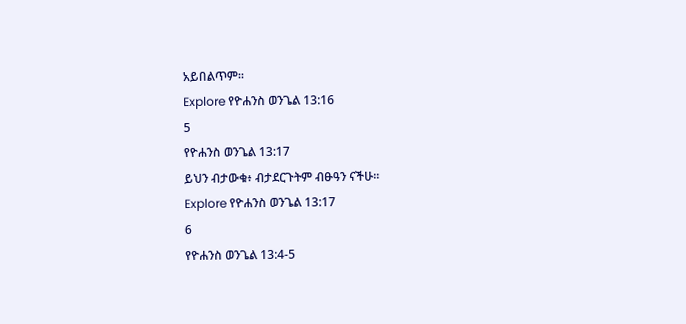አይበልጥም።
Explore የዮሐንስ ወንጌል 13:16
5
የዮሐንስ ወንጌል 13:17
ይህን ብታውቁ፥ ብታደርጉትም ብፁዓን ናችሁ።
Explore የዮሐንስ ወንጌል 13:17
6
የዮሐንስ ወንጌል 13:4-5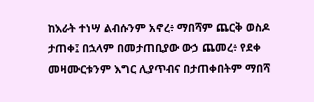ከእራት ተነሣ ልብሱንም አኖረ፥ ማበሻም ጨርቅ ወስዶ ታጠቀ፤ በኋላም በመታጠቢያው ውኃ ጨመረ፥ የደቀ መዛሙርቱንም እግር ሊያጥብና በታጠቀበትም ማበሻ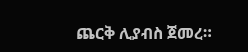ጨርቅ ሊያብስ ጀመረ።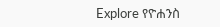Explore የዮሐንስ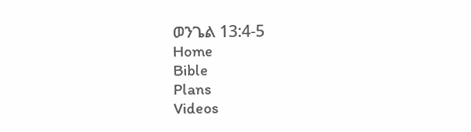ወንጌል 13:4-5
Home
Bible
Plans
Videos